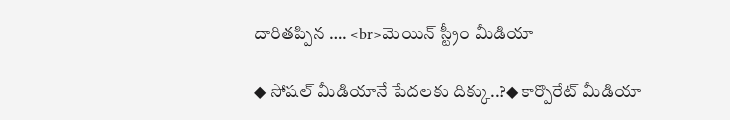దారితప్పిన …. <br>మెయిన్ స్ట్రీం మీడియా

◆ సోషల్ మీడియానే పేదలకు దిక్కు..?◆ కార్పొరేట్ మీడియా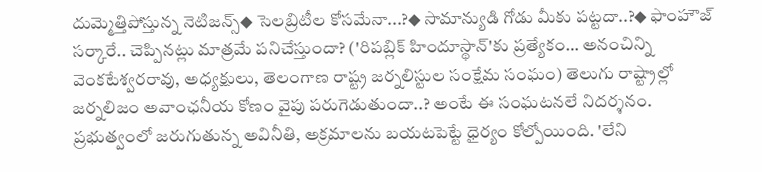దుమ్మెత్తిపోస్తున్న నెటిజన్స్◆ సెలబ్రిటీల కోసమేనా...?◆ సామాన్యుడి గోడు మీకు పట్టదా..?◆ ఫాంహౌజ్ సర్కారే.. చెప్పినట్లు మాత్రమే పనిచేస్తుందా? ('రిపబ్లిక్ హిందూస్థాన్'కు ప్రత్యేకం… అనంచిన్ని వెంకటేశ్వరరావు, అధ్యక్షులు, తెలంగాణ రాష్ట్ర జర్నలిస్టుల సంక్షేమ సంఘం) తెలుగు రాష్ట్రాల్లో జర్నలిజం అవాంఛనీయ కోణం వైపు పరుగెడుతుందా..? అంటే ఈ సంఘటనలే నిదర్శనం. ప్రభుత్వంలో జరుగుతున్న అవినీతి, అక్రమాలను బయటపెట్టే ధైర్యం కోల్పోయింది. 'లేని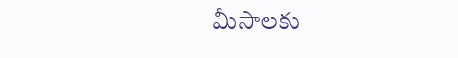మీసాలకు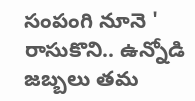సంపంగి నూనె ' రాసుకొని.. ఉన్నోడి జబ్బలు తమ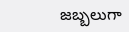జబ్బలుగా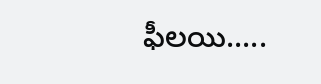ఫీలయి.....